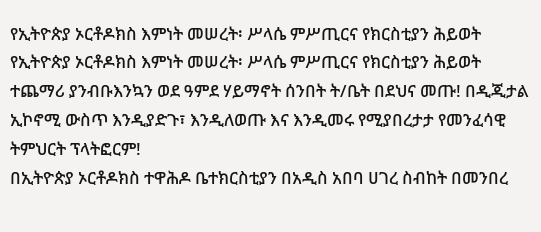የኢትዮጵያ ኦርቶዶክስ እምነት መሠረት፡ ሥላሴ ምሥጢርና የክርስቲያን ሕይወት
የኢትዮጵያ ኦርቶዶክስ እምነት መሠረት፡ ሥላሴ ምሥጢርና የክርስቲያን ሕይወት
ተጨማሪ ያንብቡእንኳን ወደ ዓምደ ሃይማኖት ሰንበት ት/ቤት በደህና መጡ! በዲጂታል ኢኮኖሚ ውስጥ እንዲያድጉ፣ እንዲለወጡ እና እንዲመሩ የሚያበረታታ የመንፈሳዊ ትምህርት ፕላትፎርም!
በኢትዮጵያ ኦርቶዶክስ ተዋሕዶ ቤተክርስቲያን በአዲስ አበባ ሀገረ ስብከት በመንበረ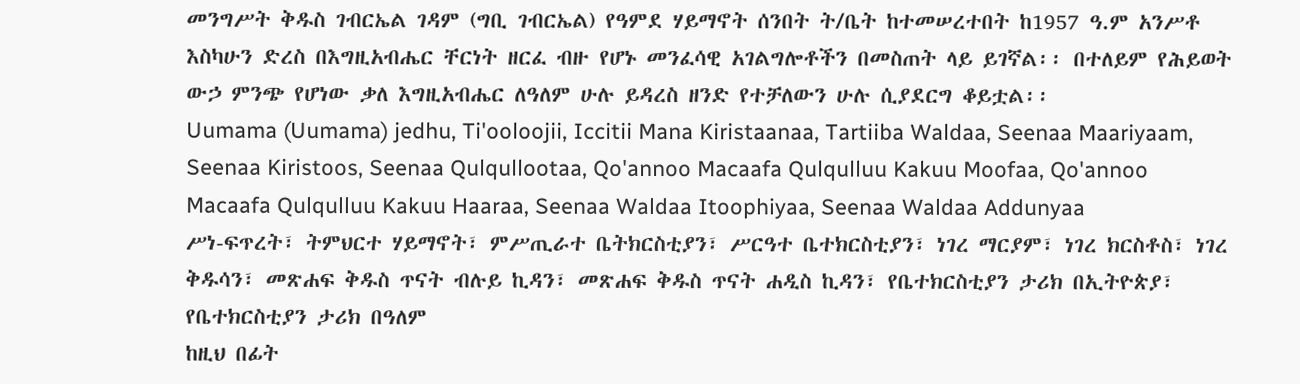መንግሥት ቅዱስ ገብርኤል ገዳም (ግቢ ገብርኤል) የዓምደ ሃይማኖት ሰንበት ት/ቤት ከተመሠረተበት ከ1957 ዓ.ም አንሥቶ እስካሁን ድረስ በእግዚአብሔር ቸርነት ዘርፈ ብዙ የሆኑ መንፈሳዊ አገልግሎቶችን በመስጠት ላይ ይገኛል፡፡ በተለይም የሕይወት ውኃ ምንጭ የሆነው ቃለ እግዚአብሔር ለዓለም ሁሉ ይዳረስ ዘንድ የተቻለውን ሁሉ ሲያደርግ ቆይቷል፡፡
Uumama (Uumama) jedhu, Ti'ooloojii, Iccitii Mana Kiristaanaa, Tartiiba Waldaa, Seenaa Maariyaam, Seenaa Kiristoos, Seenaa Qulqullootaa, Qo'annoo Macaafa Qulqulluu Kakuu Moofaa, Qo'annoo Macaafa Qulqulluu Kakuu Haaraa, Seenaa Waldaa Itoophiyaa, Seenaa Waldaa Addunyaa
ሥነ-ፍጥረት፣ ትምህርተ ሃይማኖት፣ ምሥጢራተ ቤትክርስቲያን፣ ሥርዓተ ቤተክርስቲያን፣ ነገረ ማርያም፣ ነገረ ክርስቶስ፣ ነገረ ቅዱሳን፣ መጽሐፍ ቅዱስ ጥናት ብሉይ ኪዳን፣ መጽሐፍ ቅዱስ ጥናት ሐዲስ ኪዳን፣ የቤተክርስቲያን ታሪክ በኢትዮጵያ፣ የቤተክርስቲያን ታሪክ በዓለም
ከዚህ በፊት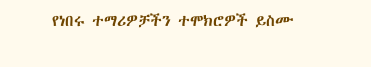የነበሩ ተማሪዎቻችን ተሞክሮዎች ይስሙ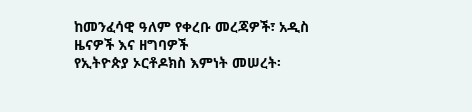ከመንፈሳዊ ዓለም የቀረቡ መረጃዎች፣ አዲስ ዜናዎች እና ዘግባዎች
የኢትዮጵያ ኦርቶዶክስ እምነት መሠረት፡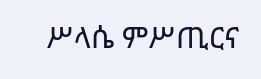ሥላሴ ምሥጢርና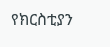የክርስቲያን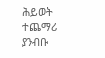ሕይወት
ተጨማሪ ያንብቡ